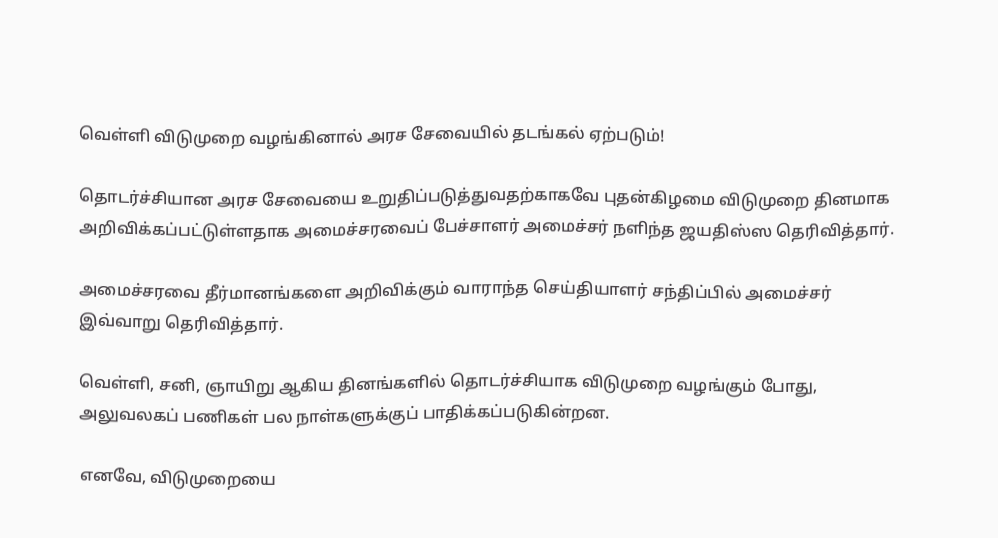வெள்ளி விடுமுறை வழங்கினால் அரச சேவையில் தடங்கல் ஏற்படும்!

தொடர்ச்சியான அரச சேவையை உறுதிப்படுத்துவதற்காகவே புதன்கிழமை விடுமுறை தினமாக அறிவிக்கப்பட்டுள்ளதாக அமைச்சரவைப் பேச்சாளர் அமைச்சர் நளிந்த ஜயதிஸ்ஸ தெரிவித்தார்.

அமைச்சரவை தீர்மானங்களை அறிவிக்கும் வாராந்த செய்தியாளர் சந்திப்பில் அமைச்சர் இவ்வாறு தெரிவித்தார்.

வெள்ளி, சனி, ஞாயிறு ஆகிய தினங்களில் தொடர்ச்சியாக விடுமுறை வழங்கும் போது, அலுவலகப் பணிகள் பல நாள்களுக்குப் பாதிக்கப்படுகின்றன.

எனவே, விடுமுறையை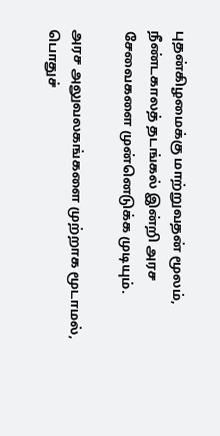புதன்கிழமைக்கு மாற்றுவதன் மூலம், நீண்டகாலத் தடங்கல் இன்றி அரச சேவைகளை முன்னெடுக்க முடியும்.

அரச அலுவலகங்களை முற்றாக மூடாமல், பொதுச்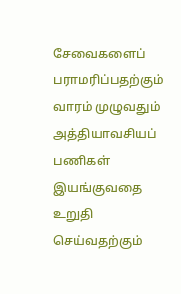சேவைகளைப் பராமரிப்பதற்கும் வாரம் முழுவதும் அத்தியாவசியப் பணிகள் இயங்குவதை உறுதி செய்வதற்கும்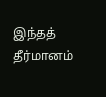இந்தத் தீர்மானம்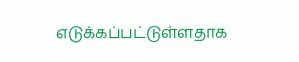எடுக்கப்பட்டுள்ளதாக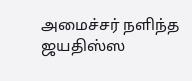அமைச்சர் நளிந்த ஜயதிஸ்ஸ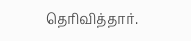தெரிவித்தார்.